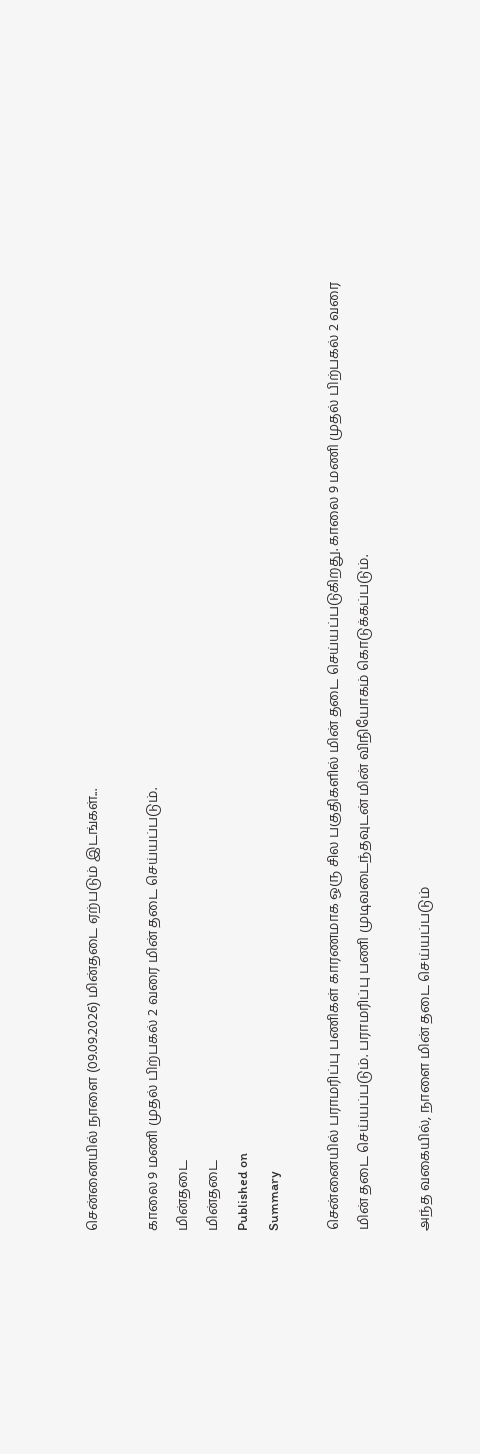சென்னையில் நாளை (09.09.2026) மின்தடை ஏற்படும் இடங்கள்...

காலை 9 மணி முதல் பிற்பகல் 2 வரை மின் தடை செய்யப்படும்.
மின்தடை
மின்தடை
Published on
Summary

சென்னையில் பராமரிப்பு பணிகள் காரணமாக ஒரு சில பகுதிகளில் மின் தடை செய்யப்படுகிறது. காலை 9 மணி முதல் பிற்பகல் 2 வரை மின் தடை செய்யப்படும். பராமரிப்பு பணி முடிவடைந்தவுடன் மின் விநியோகம் கொடுக்கப்படும்.

அந்த வகையில், நாளை மின் தடை செய்யப்படும்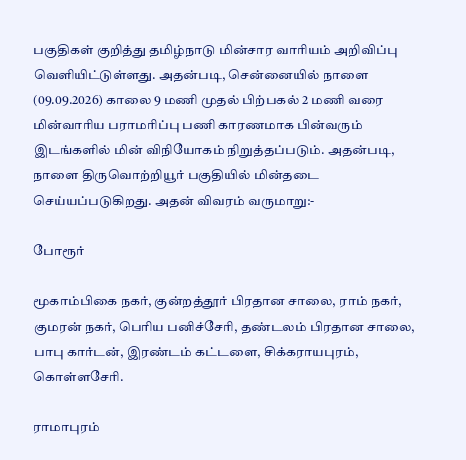பகுதிகள் குறித்து தமிழ்நாடு மின்சார வாரியம் அறிவிப்பு வெளியிட்டுள்ளது. அதன்படி, சென்னையில் நாளை (09.09.2026) காலை 9 மணி முதல் பிற்பகல் 2 மணி வரை மின்வாரிய பராமரிப்பு பணி காரணமாக பின்வரும் இடங்களில் மின் விநியோகம் நிறுத்தப்படும். அதன்படி, நாளை திருவொற்றியூர் பகுதியில் மின்தடை செய்யப்படுகிறது. அதன் விவரம் வருமாறு:-

போரூர்

மூகாம்பிகை நகர், குன்றத்தூர் பிரதான சாலை, ராம் நகர், குமரன் நகர், பெரிய பனிச்சேரி, தண்டலம் பிரதான சாலை, பாபு கார்டன், இரண்டம் கட்டளை, சிக்கராயபுரம், கொள்ளசேரி.

ராமாபுரம்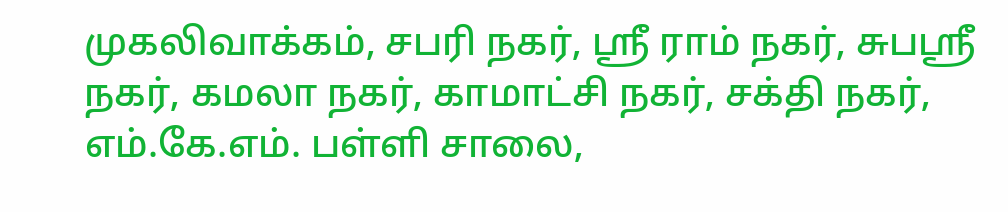முகலிவாக்கம், சபரி நகர், ஸ்ரீ ராம் நகர், சுபஸ்ரீ நகர், கமலா நகர், காமாட்சி நகர், சக்தி நகர், எம்.கே.எம். பள்ளி சாலை,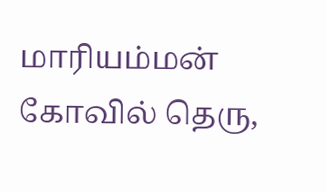மாரியம்மன் கோவில் தெரு,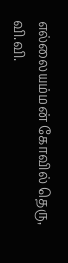எல்லையம்மன் கோவில் தெரு, வி.வி.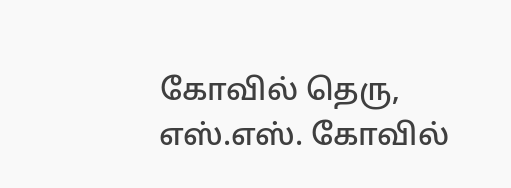கோவில் தெரு, எஸ்.எஸ். கோவில்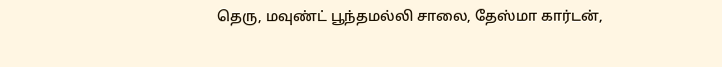தெரு, மவுண்ட் பூந்தமல்லி சாலை, தேஸ்மா கார்டன்,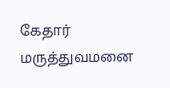கேதார் மருத்துவமனை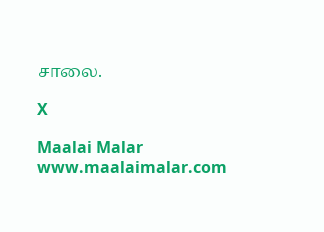சாலை.

X

Maalai Malar
www.maalaimalar.com